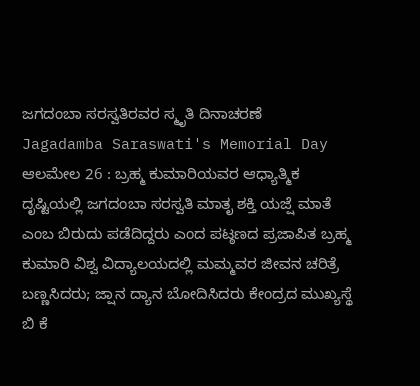ಜಗದಂಬಾ ಸರಸ್ವತಿರವರ ಸ್ಮೃತಿ ದಿನಾಚರಣೆ
Jagadamba Saraswati's Memorial Day
ಆಲಮೇಲ 26 : ಬ್ರಹ್ಮ ಕುಮಾರಿಯವರ ಆಧ್ಯಾತ್ಮಿಕ ದೃಷ್ಟಿಯಲ್ಲಿ ಜಗದಂಬಾ ಸರಸ್ವತಿ ಮಾತೃ ಶಕ್ತಿ ಯಜ್ಷೆ ಮಾತೆ ಎಂಬ ಬಿರುದು ಪಡೆದಿದ್ದರು ಎಂದ ಪಟ್ಠಣದ ಪ್ರಜಾಪಿತ ಬ್ರಹ್ಮ ಕುಮಾರಿ ವಿಶ್ವ ವಿದ್ಯಾಲಯದಲ್ಲಿ ಮಮ್ಮವರ ಜೀವನ ಚರಿತ್ರೆ ಬಣ್ಣಸಿದರು; ಜ್ಷಾನ ದ್ಯಾನ ಬೋದಿಸಿದರು ಕೇಂದ್ರದ ಮುಖ್ಯಸ್ಥೆ ಬಿ ಕೆ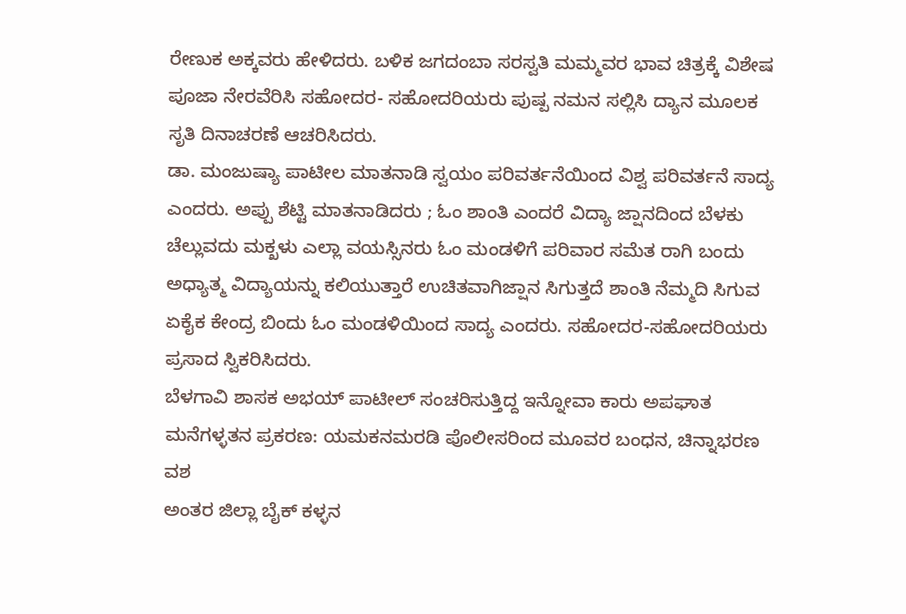ರೇಣುಕ ಅಕ್ಕವರು ಹೇಳಿದರು. ಬಳಿಕ ಜಗದಂಬಾ ಸರಸ್ವತಿ ಮಮ್ಮವರ ಭಾವ ಚಿತ್ರಕ್ಕೆ ವಿಶೇಷ ಪೂಜಾ ನೇರವೆರಿಸಿ ಸಹೋದರ- ಸಹೋದರಿಯರು ಪುಷ್ಪ ನಮನ ಸಲ್ಲಿಸಿ ದ್ಯಾನ ಮೂಲಕ ಸೃತಿ ದಿನಾಚರಣೆ ಆಚರಿಸಿದರು.
ಡಾ. ಮಂಜುಷ್ಯಾ ಪಾಟೀಲ ಮಾತನಾಡಿ ಸ್ವಯಂ ಪರಿವರ್ತನೆಯಿಂದ ವಿಶ್ವ ಪರಿವರ್ತನೆ ಸಾದ್ಯ ಎಂದರು. ಅಪ್ಪು ಶೆಟ್ಟಿ ಮಾತನಾಡಿದರು ; ಓಂ ಶಾಂತಿ ಎಂದರೆ ವಿದ್ಯಾ ಜ್ಷಾನದಿಂದ ಬೆಳಕು ಚೆಲ್ಲುವದು ಮಕ್ಖಳು ಎಲ್ಲಾ ವಯಸ್ಸಿನರು ಓಂ ಮಂಡಳಿಗೆ ಪರಿವಾರ ಸಮೆತ ರಾಗಿ ಬಂದು ಅಧ್ಯಾತ್ಮ ವಿದ್ಯಾಯನ್ನು ಕಲಿಯುತ್ತಾರೆ ಉಚಿತವಾಗಿಜ್ಷಾನ ಸಿಗುತ್ತದೆ ಶಾಂತಿ ನೆಮ್ಮದಿ ಸಿಗುವ ಏಕೈಕ ಕೇಂದ್ರ ಬಿಂದು ಓಂ ಮಂಡಳಿಯಿಂದ ಸಾದ್ಯ ಎಂದರು. ಸಹೋದರ-ಸಹೋದರಿಯರು ಪ್ರಸಾದ ಸ್ವಿಕರಿಸಿದರು.
ಬೆಳಗಾವಿ ಶಾಸಕ ಅಭಯ್ ಪಾಟೀಲ್ ಸಂಚರಿಸುತ್ತಿದ್ದ ಇನ್ನೋವಾ ಕಾರು ಅಪಘಾತ
ಮನೆಗಳ್ಳತನ ಪ್ರಕರಣ: ಯಮಕನಮರಡಿ ಪೊಲೀಸರಿಂದ ಮೂವರ ಬಂಧನ, ಚಿನ್ನಾಭರಣ ವಶ
ಅಂತರ ಜಿಲ್ಲಾ ಬೈಕ್ ಕಳ್ಳನ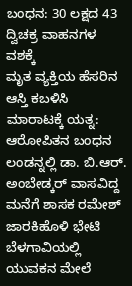ಬಂಧನ: 30 ಲಕ್ಷದ 43 ದ್ವಿಚಕ್ರ ವಾಹನಗಳ ವಶಕ್ಕೆ
ಮೃತ ವ್ಯಕ್ತಿಯ ಹೆಸರಿನ ಆಸ್ತಿ ಕಬಳಿಸಿ ಮಾರಾಟಕ್ಕೆ ಯತ್ನ: ಆರೋಪಿತನ ಬಂಧನ
ಲಂಡನ್ನಲ್ಲಿ ಡಾ. ಬಿ.ಆರ್. ಅಂಬೇಡ್ಕರ್ ವಾಸವಿದ್ದ ಮನೆಗೆ ಶಾಸಕ ರಮೇಶ್ ಜಾರಕಿಹೊಳಿ ಭೇಟಿ
ಬೆಳಗಾವಿಯಲ್ಲಿ ಯುವಕನ ಮೇಲೆ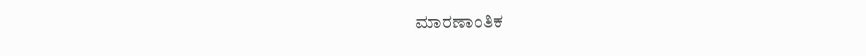ಮಾರಣಾಂತಿಕ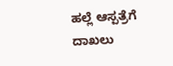ಹಲ್ಲೆ ಆಸ್ಪತ್ರೆಗೆ ದಾಖಲು